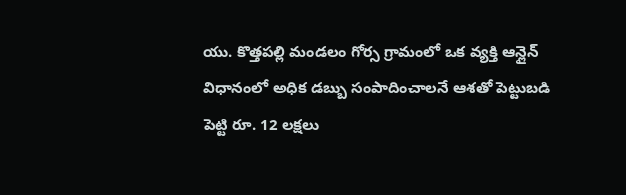యు. కొత్తపల్లి మండలం గోర్స గ్రామంలో ఒక వ్యక్తి ఆన్లైన్ విధానంలో అధిక డబ్బు సంపాదించాలనే ఆశతో పెట్టుబడి పెట్టి రూ. 12 లక్షలు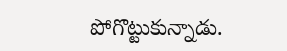పోగొట్టుకున్నాడు.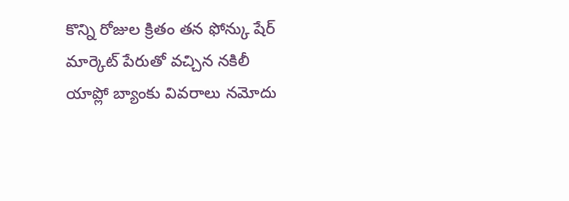కొన్ని రోజుల క్రితం తన ఫోన్కు షేర్ మార్కెట్ పేరుతో వచ్చిన నకిలీ యాప్లో బ్యాంకు వివరాలు నమోదు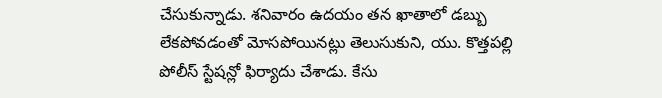చేసుకున్నాడు. శనివారం ఉదయం తన ఖాతాలో డబ్బు లేకపోవడంతో మోసపోయినట్లు తెలుసుకుని, యు. కొత్తపల్లి పోలీస్ స్టేషన్లో ఫిర్యాదు చేశాడు. కేసు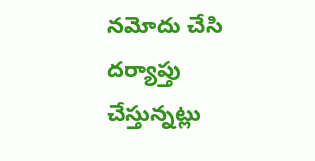నమోదు చేసి దర్యాప్తు చేస్తున్నట్లు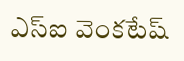ఎస్ఐ వెంకటేష్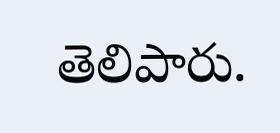తెలిపారు.